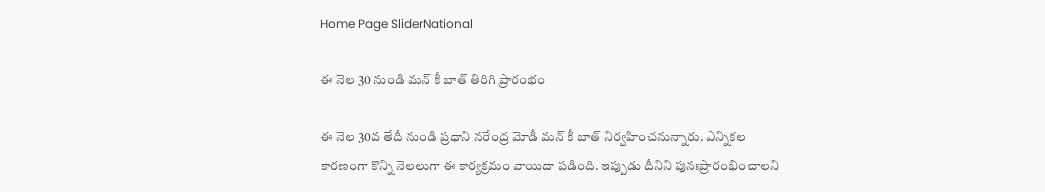Home Page SliderNational

ఈ నెల 30 నుండి మన్ కీ బాత్ తిరిగి ప్రారంభం

ఈ నెల 30వ తేదీ నుండి ప్రధాని నరేంద్ర మోడీ మన్ కీ బాత్ నిర్వహించనున్నారు. ఎన్నికల కారణంగా కొన్ని నెలలుగా ఈ కార్యక్రమం వాయిదా పడింది. ఇప్పుడు దీనిని పునఃప్రారంభించాలని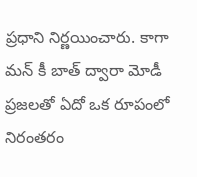ప్రధాని నిర్ణయించారు. కాగా మన్ కీ బాత్ ద్వారా మోడీ ప్రజలతో ఏదో ఒక రూపంలో నిరంతరం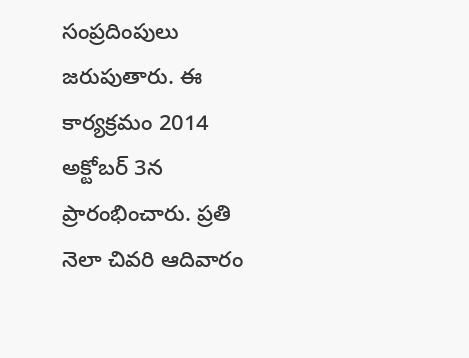సంప్రదింపులు జరుపుతారు. ఈ కార్యక్రమం 2014 అక్టోబర్ 3న ప్రారంభించారు. ప్రతి నెలా చివరి ఆదివారం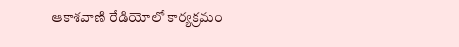ఆకాశవాణి రేడియోలో కార్యక్రమం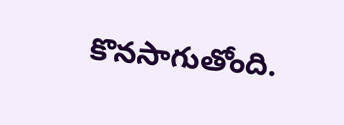కొనసాగుతోంది.